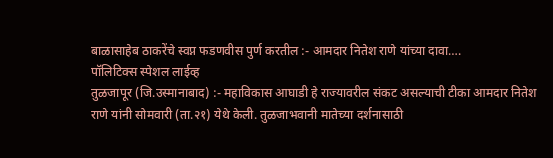बाळासाहेब ठाकरेंचे स्वप्न फडणवीस पुर्ण करतील :- आमदार नितेश राणे यांच्या दावा….
पॉलिटिक्स स्पेशल लाईव्ह
तुळजापूर (जि.उस्मानाबाद) :- महाविकास आघाडी हे राज्यावरील संकट असल्याची टीका आमदार नितेश राणे यांनी सोमवारी (ता.२१) येथे केली. तुळजाभवानी मातेच्या दर्शनासाठी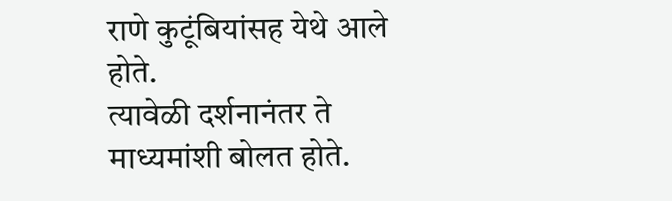राणे कुटूंबियांसह येथे आले होते.
त्यावेळी दर्शनानंतर ते माध्यमांशी बोलत होते.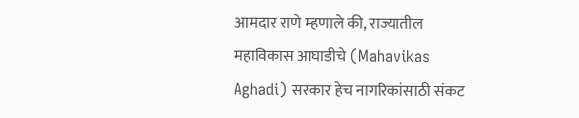आमदार राणे म्हणाले की, राज्यातील महाविकास आघाडीचे (Mahavikas Aghadi) सरकार हेच नागरिकांसाठी संकट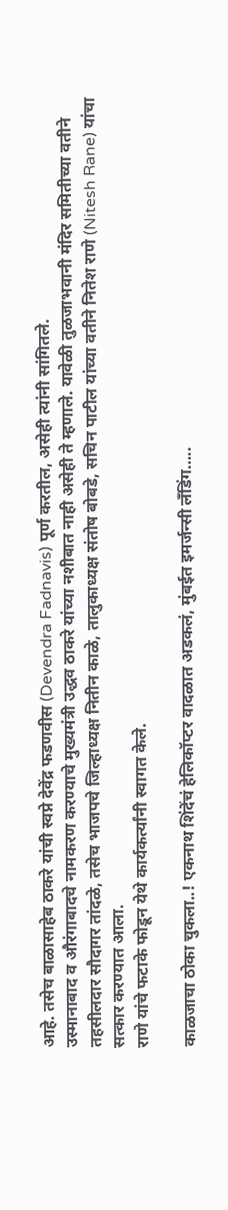आहे. तसेच बाळासाहेब ठाकरे यांची स्वप्ने देवेंद्र फडणवीस (Devendra Fadnavis) पूर्ण करतील, असेही त्यांनी सांगितले.
उस्मानाबाद व औरंगाबादचे नामकरण करण्याचे मुख्यमंत्री उद्धव ठाकरे यांच्या नशीबात नाही असेही ते म्हणाले. यावेळी तुळजाभवानी मंदिर समितीच्या वतीने तहसीलदार सौदागर तांदळे, तसेच भाजपचे जिल्हाध्यक्ष नितीन काळे, तालुकाध्यक्ष संतोष बोबडे, सचिन पाटील यांच्या वतीने नितेश राणे (Nitesh Rane) यांचा सत्कार करण्यात आला.
राणे यांचे फटाके फोडून येथे कार्यकर्त्यांनी स्वागत केले.

काळजाचा ठोका चुकला..! एकनाथ शिंदेंचं हेलिकॉप्टर वादळात अडकलं, मुंबईत इमर्जन्सी लँडिंग…..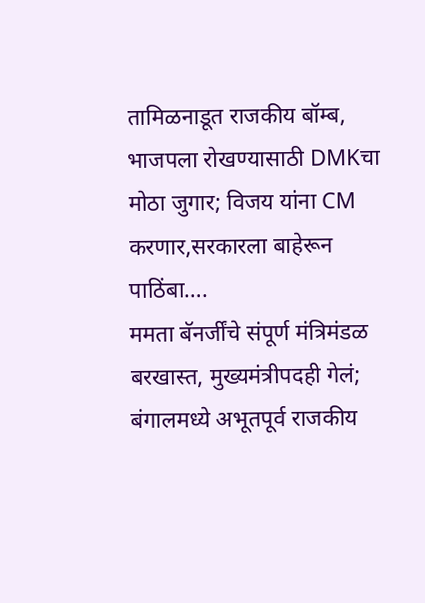तामिळनाडूत राजकीय बॉम्ब, भाजपला रोखण्यासाठी DMKचा मोठा जुगार; विजय यांना CM करणार,सरकारला बाहेरून पाठिंबा….
ममता बॅनर्जींचे संपूर्ण मंत्रिमंडळ बरखास्त, मुख्यमंत्रीपदही गेलं; बंगालमध्ये अभूतपूर्व राजकीय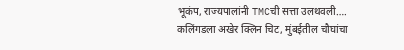भूकंप, राज्यपालांनी TMCची सत्ता उलथवली….
कलिंगडला अखेर क्लिन चिट, मुंबईतील चौघांचा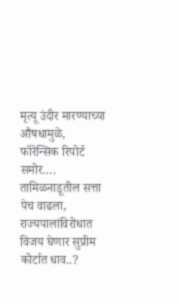मृत्यू उंदीर मारण्याच्या औषधामुळे, फॉरेन्सिक रिपोर्ट समोर….
तामिळनाडूतील सत्ता पेच वाढला, राज्यपालांविरोधात विजय घेणार सुप्रीम कोर्टात धाव..?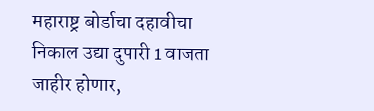महाराष्ट्र बोर्डाचा दहावीचा निकाल उद्या दुपारी 1 वाजता जाहीर होणार,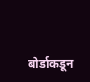बोर्डाकडून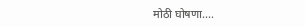मोठी घोषणा….